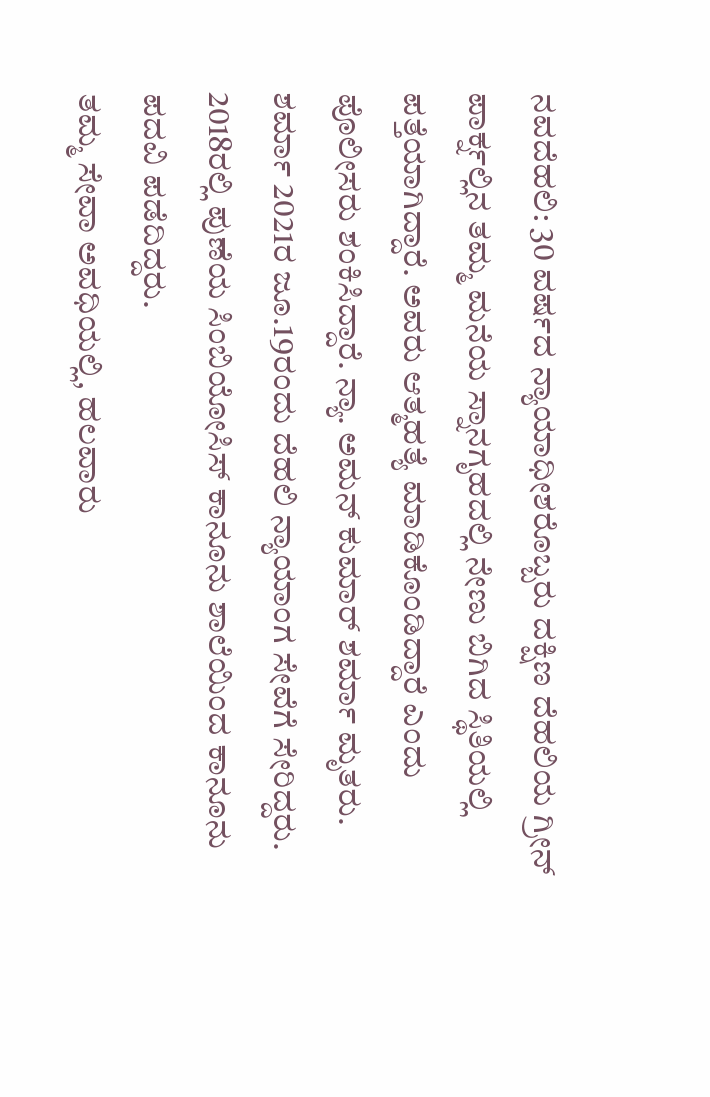ನವದೆಹಲಿ: 30 ವರ್ಷದ ನ್ಯಾಯಾಧೀಶರೊಬ್ಬರು ದಕ್ಷಿಣ ದೆಹಲಿಯ ಗ್ರೀನ್ ಪಾರ್ಕ್ನಲ್ಲಿನ ತಮ್ಮ ಮನೆಯ ಸ್ನಾನಗೃಹದಲ್ಲಿ ನೇಣು ಬಿಗಿದ ಸ್ಥಿತಿಯಲ್ಲಿ ಪತ್ತೆಯಾಗಿದ್ದಾರೆ. ಅವರು ಆತ್ಮಹತ್ಯೆ ಮಾಡಿಕೊಂಡಿದ್ದಾರೆ ಎಂದು ಪೊಲೀಸರು ಶಂಕಿಸಿದ್ದಾರೆ. ನ್ಯಾ. ಅಮನ್ ಕುಮಾರ್ ಶರ್ಮಾ ಮೃತರು. ಶರ್ಮಾ 2021ರ ಜೂ.19ರಂದು ದೆಹಲಿ ನ್ಯಾಯಾಂಗ ಸೇವೆಗೆ ಸೇರಿದ್ದರು. 2018ರಲ್ಲಿ ಪುಣೆಯ ಸಿಂಬಿಯೋಸಿಸ್ ಕಾನೂನು ಶಾಲೆಯಿಂದ ಕಾನೂನು ಪದವಿ ಪಡೆದಿದ್ದರು.
ತಮ್ಮ ಸೇವಾ ಅವಧಿಯಲ್ಲಿ, ಹಲವಾರು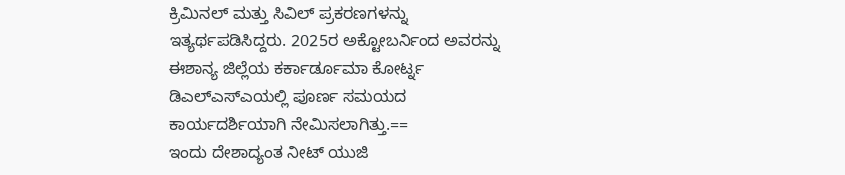ಕ್ರಿಮಿನಲ್ ಮತ್ತು ಸಿವಿಲ್ ಪ್ರಕರಣಗಳನ್ನು ಇತ್ಯರ್ಥಪಡಿಸಿದ್ದರು. 2025ರ ಅಕ್ಟೋಬರ್ನಿಂದ ಅವರನ್ನು ಈಶಾನ್ಯ ಜಿಲ್ಲೆಯ ಕರ್ಕಾರ್ಡೂಮಾ ಕೋರ್ಟ್ನ ಡಿಎಲ್ಎಸ್ಎಯಲ್ಲಿ ಪೂರ್ಣ ಸಮಯದ ಕಾರ್ಯದರ್ಶಿಯಾಗಿ ನೇಮಿಸಲಾಗಿತ್ತು.==
ಇಂದು ದೇಶಾದ್ಯಂತ ನೀಟ್ ಯುಜಿ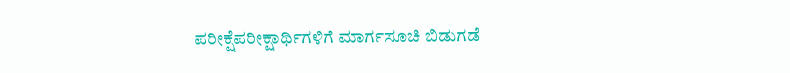ಪರೀಕ್ಷೆಪರೀಕ್ಷಾರ್ಥಿಗಳಿಗೆ ಮಾರ್ಗಸೂಚಿ ಬಿಡುಗಡೆ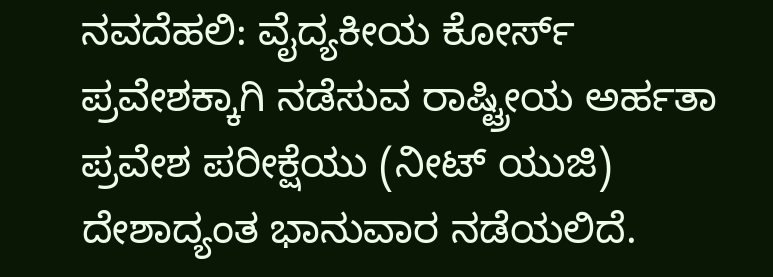ನವದೆಹಲಿ: ವೈದ್ಯಕೀಯ ಕೋರ್ಸ್ ಪ್ರವೇಶಕ್ಕಾಗಿ ನಡೆಸುವ ರಾಷ್ಟ್ರೀಯ ಅರ್ಹತಾ ಪ್ರವೇಶ ಪರೀಕ್ಷೆಯು (ನೀಟ್ ಯುಜಿ) ದೇಶಾದ್ಯಂತ ಭಾನುವಾರ ನಡೆಯಲಿದೆ.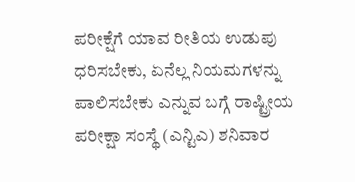ಪರೀಕ್ಷೆಗೆ ಯಾವ ರೀತಿಯ ಉಡುಪು ಧರಿಸಬೇಕು, ಏನೆಲ್ಲ ನಿಯಮಗಳನ್ನು ಪಾಲಿಸಬೇಕು ಎನ್ನುವ ಬಗ್ಗೆ ರಾಷ್ಟ್ರೀಯ ಪರೀಕ್ಷಾ ಸಂಸ್ಥೆ (ಎನ್ಟಿಎ) ಶನಿವಾರ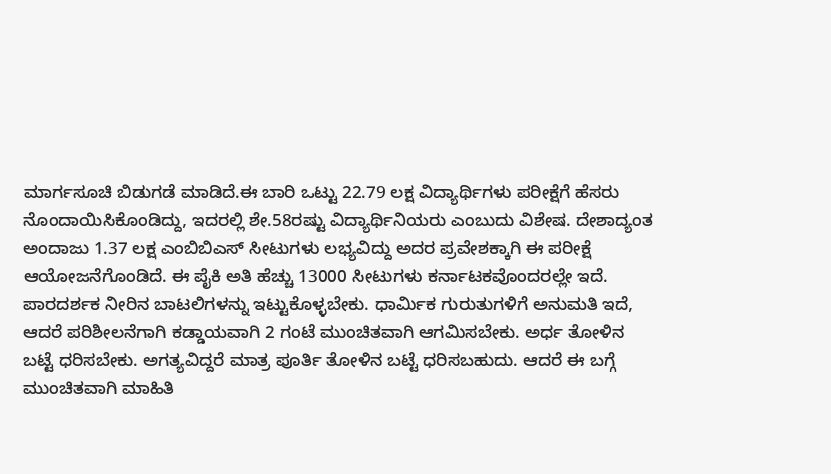ಮಾರ್ಗಸೂಚಿ ಬಿಡುಗಡೆ ಮಾಡಿದೆ.ಈ ಬಾರಿ ಒಟ್ಟು 22.79 ಲಕ್ಷ ವಿದ್ಯಾರ್ಥಿಗಳು ಪರೀಕ್ಷೆಗೆ ಹೆಸರು ನೊಂದಾಯಿಸಿಕೊಂಡಿದ್ದು, ಇದರಲ್ಲಿ ಶೇ.58ರಷ್ಟು ವಿದ್ಯಾರ್ಥಿನಿಯರು ಎಂಬುದು ವಿಶೇಷ. ದೇಶಾದ್ಯಂತ ಅಂದಾಜು 1.37 ಲಕ್ಷ ಎಂಬಿಬಿಎಸ್ ಸೀಟುಗಳು ಲಭ್ಯವಿದ್ದು ಅದರ ಪ್ರವೇಶಕ್ಕಾಗಿ ಈ ಪರೀಕ್ಷೆ ಆಯೋಜನೆಗೊಂಡಿದೆ. ಈ ಪೈಕಿ ಅತಿ ಹೆಚ್ಚು 13000 ಸೀಟುಗಳು ಕರ್ನಾಟಕವೊಂದರಲ್ಲೇ ಇದೆ.
ಪಾರದರ್ಶಕ ನೀರಿನ ಬಾಟಲಿಗಳನ್ನು ಇಟ್ಟುಕೊಳ್ಳಬೇಕು. ಧಾರ್ಮಿಕ ಗುರುತುಗಳಿಗೆ ಅನುಮತಿ ಇದೆ, ಆದರೆ ಪರಿಶೀಲನೆಗಾಗಿ ಕಡ್ಡಾಯವಾಗಿ 2 ಗಂಟೆ ಮುಂಚಿತವಾಗಿ ಆಗಮಿಸಬೇಕು. ಅರ್ಧ ತೋಳಿನ ಬಟ್ಟೆ ಧರಿಸಬೇಕು. ಅಗತ್ಯವಿದ್ದರೆ ಮಾತ್ರ ಪೂರ್ತಿ ತೋಳಿನ ಬಟ್ಟೆ ಧರಿಸಬಹುದು. ಆದರೆ ಈ ಬಗ್ಗೆ ಮುಂಚಿತವಾಗಿ ಮಾಹಿತಿ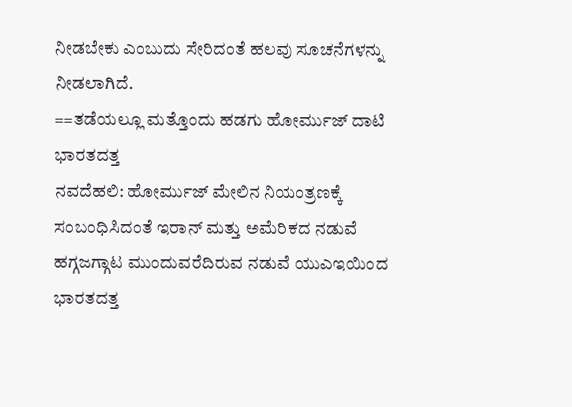ನೀಡಬೇಕು ಎಂಬುದು ಸೇರಿದಂತೆ ಹಲವು ಸೂಚನೆಗಳನ್ನು ನೀಡಲಾಗಿದೆ.
==ತಡೆಯಲ್ಲೂ ಮತ್ತೊಂದು ಹಡಗು ಹೋರ್ಮುಜ್ ದಾಟಿ ಭಾರತದತ್ತ
ನವದೆಹಲಿ: ಹೋರ್ಮುಜ್ ಮೇಲಿನ ನಿಯಂತ್ರಣಕ್ಕೆ ಸಂಬಂಧಿಸಿದಂತೆ ಇರಾನ್ ಮತ್ತು ಅಮೆರಿಕದ ನಡುವೆ ಹಗ್ಗಜಗ್ಗಾಟ ಮುಂದುವರೆದಿರುವ ನಡುವೆ ಯುಎಇಯಿಂದ ಭಾರತದತ್ತ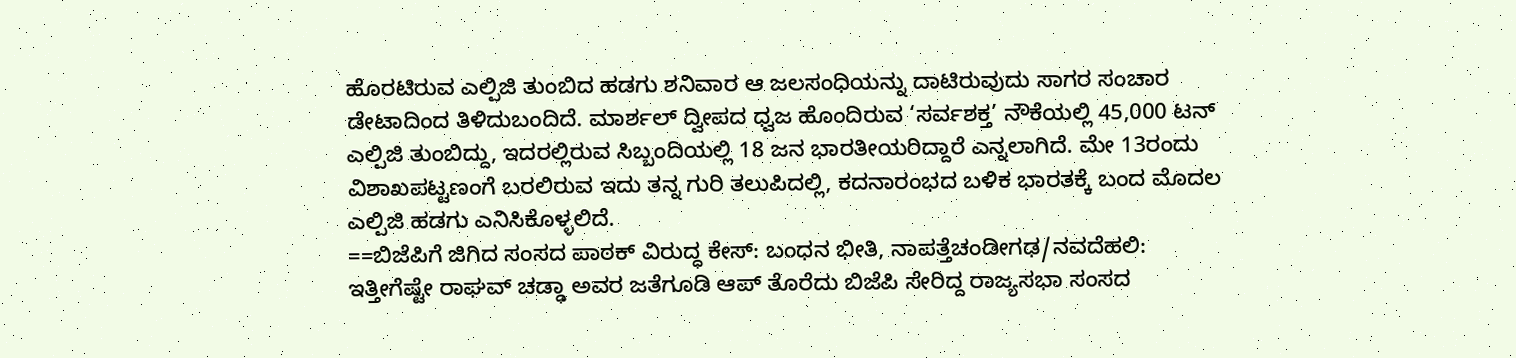ಹೊರಟಿರುವ ಎಲ್ಪಿಜಿ ತುಂಬಿದ ಹಡಗು ಶನಿವಾರ ಆ ಜಲಸಂಧಿಯನ್ನು ದಾಟಿರುವುದು ಸಾಗರ ಸಂಚಾರ ಡೇಟಾದಿಂದ ತಿಳಿದುಬಂದಿದೆ. ಮಾರ್ಶಲ್ ದ್ವೀಪದ ಧ್ವಜ ಹೊಂದಿರುವ ‘ಸರ್ವಶಕ್ತ’ ನೌಕೆಯಲ್ಲಿ 45,000 ಟನ್ ಎಲ್ಪಿಜಿ ತುಂಬಿದ್ದು, ಇದರಲ್ಲಿರುವ ಸಿಬ್ಬಂದಿಯಲ್ಲಿ 18 ಜನ ಭಾರತೀಯರಿದ್ದಾರೆ ಎನ್ನಲಾಗಿದೆ. ಮೇ 13ರಂದು ವಿಶಾಖಪಟ್ಟಣಂಗೆ ಬರಲಿರುವ ಇದು ತನ್ನ ಗುರಿ ತಲುಪಿದಲ್ಲಿ, ಕದನಾರಂಭದ ಬಳಿಕ ಭಾರತಕ್ಕೆ ಬಂದ ಮೊದಲ ಎಲ್ಪಿಜಿ ಹಡಗು ಎನಿಸಿಕೊಳ್ಳಲಿದೆ.
==ಬಿಜೆಪಿಗೆ ಜಿಗಿದ ಸಂಸದ ಪಾಠಕ್ ವಿರುದ್ಧ ಕೇಸ್: ಬಂಧನ ಭೀತಿ, ನಾಪತ್ತೆಚಂಡೀಗಢ/ನವದೆಹಲಿ: ಇತ್ತೀಗೆಷ್ಟೇ ರಾಘವ್ ಚಡ್ಢಾ ಅವರ ಜತೆಗೂಡಿ ಆಪ್ ತೊರೆದು ಬಿಜೆಪಿ ಸೇರಿದ್ದ ರಾಜ್ಯಸಭಾ ಸಂಸದ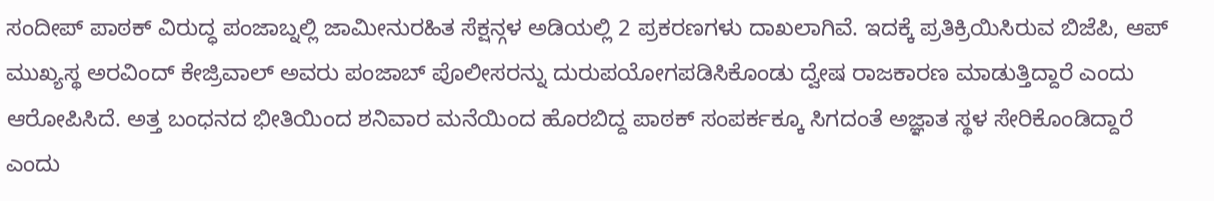ಸಂದೀಪ್ ಪಾಠಕ್ ವಿರುದ್ಧ ಪಂಜಾಬ್ನಲ್ಲಿ ಜಾಮೀನುರಹಿತ ಸೆಕ್ಷನ್ಗಳ ಅಡಿಯಲ್ಲಿ 2 ಪ್ರಕರಣಗಳು ದಾಖಲಾಗಿವೆ. ಇದಕ್ಕೆ ಪ್ರತಿಕ್ರಿಯಿಸಿರುವ ಬಿಜೆಪಿ, ಆಪ್ ಮುಖ್ಯಸ್ಥ ಅರವಿಂದ್ ಕೇಜ್ರಿವಾಲ್ ಅವರು ಪಂಜಾಬ್ ಪೊಲೀಸರನ್ನು ದುರುಪಯೋಗಪಡಿಸಿಕೊಂಡು ದ್ವೇಷ ರಾಜಕಾರಣ ಮಾಡುತ್ತಿದ್ದಾರೆ ಎಂದು ಆರೋಪಿಸಿದೆ. ಅತ್ತ ಬಂಧನದ ಭೀತಿಯಿಂದ ಶನಿವಾರ ಮನೆಯಿಂದ ಹೊರಬಿದ್ದ ಪಾಠಕ್ ಸಂಪರ್ಕಕ್ಕೂ ಸಿಗದಂತೆ ಅಜ್ಞಾತ ಸ್ಥಳ ಸೇರಿಕೊಂಡಿದ್ದಾರೆ ಎಂದು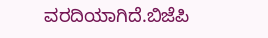ವರದಿಯಾಗಿದೆ.ಬಿಜೆಪಿ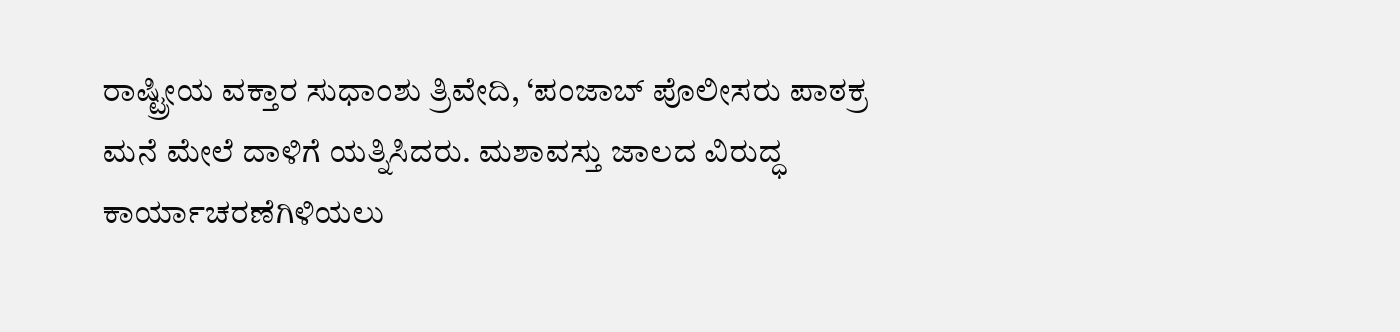ರಾಷ್ಟ್ರೀಯ ವಕ್ತಾರ ಸುಧಾಂಶು ತ್ರಿವೇದಿ, ‘ಪಂಜಾಬ್ ಪೊಲೀಸರು ಪಾಠಕ್ರ ಮನೆ ಮೇಲೆ ದಾಳಿಗೆ ಯತ್ನಿಸಿದರು. ಮಶಾವಸ್ತು ಜಾಲದ ವಿರುದ್ಧ ಕಾರ್ಯಾಚರಣೆಗಿಳಿಯಲು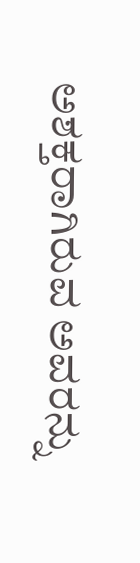ಅಶಕ್ತರಾಗಿರುವ ಅವರನ್ನು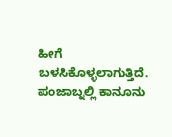ಹೀಗೆ ಬಳಸಿಕೊಳ್ಳಲಾಗುತ್ತಿದೆ. ಪಂಜಾಬ್ನಲ್ಲಿ ಕಾನೂನು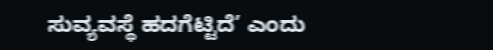ಸುವ್ಯವಸ್ಥೆ ಹದಗೆಟ್ಟಿದೆ’ ಎಂದು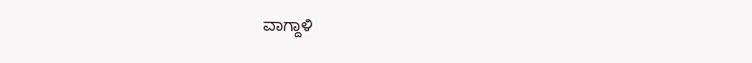ವಾಗ್ದಾಳಿ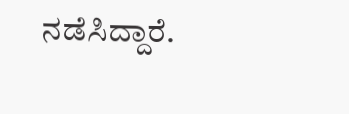ನಡೆಸಿದ್ದಾರೆ.